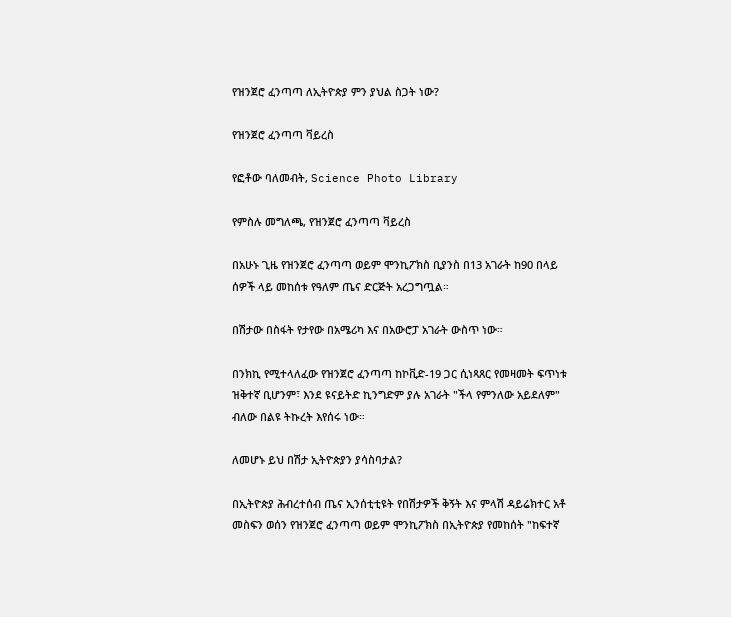የዝንጀሮ ፈንጣጣ ለኢትዮጵያ ምን ያህል ስጋት ነው?

የዝንጀሮ ፈንጣጣ ቫይረስ

የፎቶው ባለመብት, Science Photo Library

የምስሉ መግለጫ, የዝንጀሮ ፈንጣጣ ቫይረስ

በአሁኑ ጊዜ የዝንጀሮ ፈንጣጣ ወይም ሞንኪፖክስ ቢያንስ በ13 አገራት ከ90 በላይ ሰዎች ላይ መከሰቱ የዓለም ጤና ድርጅት አረጋግጧል።

በሽታው በስፋት የታየው በአሜሪካ እና በአውሮፓ አገራት ውስጥ ነው።

በንክኪ የሚተላለፈው የዝንጀሮ ፈንጣጣ ከኮቪድ-19 ጋር ሲነጻጸር የመዛመት ፍጥነቱ ዝቅተኛ ቢሆንም፣ እንደ ዩናይትድ ኪንግድም ያሉ አገራት "ችላ የምንለው አይደለም" ብለው በልዩ ትኩረት እየሰሩ ነው።

ለመሆኑ ይህ በሽታ ኢትዮጵያን ያሳስባታል?

በኢትዮጵያ ሕብረተሰብ ጤና ኢንሰቲቲዩት የበሽታዎች ቅኝት እና ምላሽ ዳይሬክተር አቶ መስፍን ወሰን የዝንጀሮ ፈንጣጣ ወይም ሞንኪፖክስ በኢትዮጵያ የመከሰት "ከፍተኛ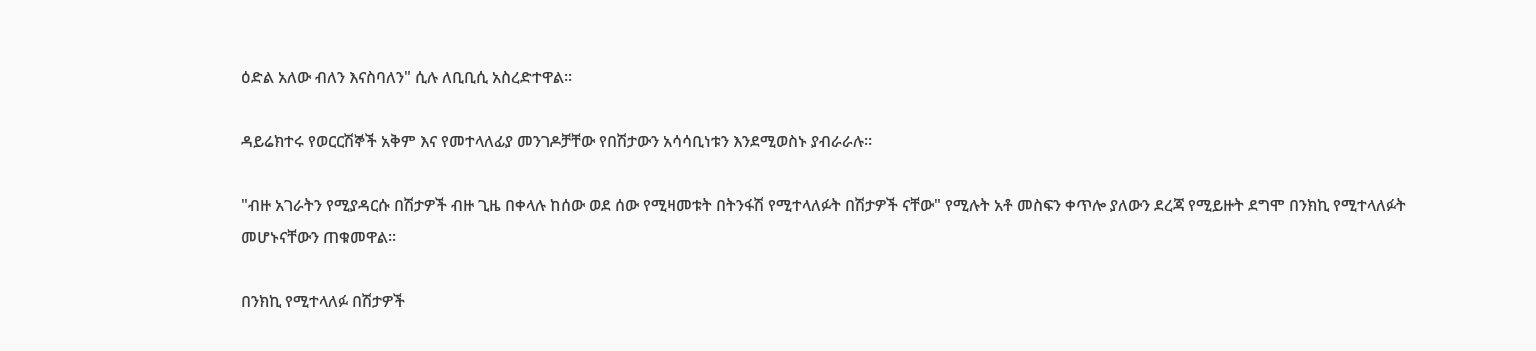ዕድል አለው ብለን እናስባለን" ሲሉ ለቢቢሲ አስረድተዋል።

ዳይሬክተሩ የወርርሽኞች አቅም እና የመተላለፊያ መንገዶቻቸው የበሽታውን አሳሳቢነቱን እንደሚወስኑ ያብራራሉ።

"ብዙ አገራትን የሚያዳርሱ በሽታዎች ብዙ ጊዜ በቀላሉ ከሰው ወደ ሰው የሚዛመቱት በትንፋሽ የሚተላለፉት በሽታዎች ናቸው" የሚሉት አቶ መስፍን ቀጥሎ ያለውን ደረጃ የሚይዙት ደግሞ በንክኪ የሚተላለፉት መሆኑናቸውን ጠቁመዋል።

በንክኪ የሚተላለፉ በሽታዎች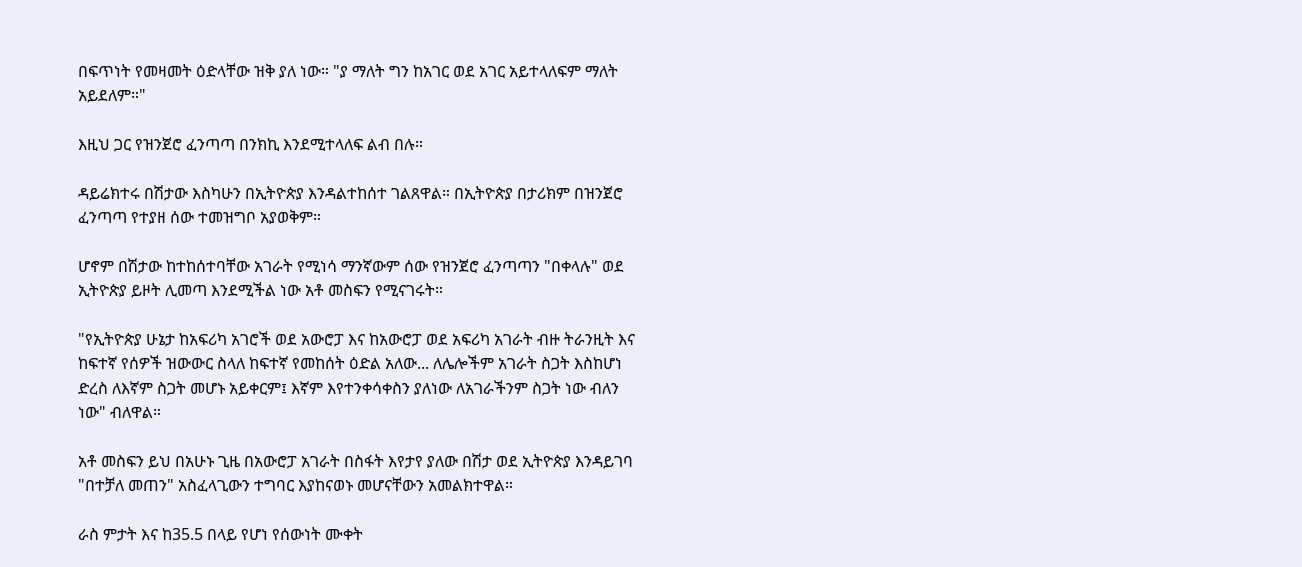በፍጥነት የመዛመት ዕድላቸው ዝቅ ያለ ነው። "ያ ማለት ግን ከአገር ወደ አገር አይተላለፍም ማለት አይደለም።"

እዚህ ጋር የዝንጀሮ ፈንጣጣ በንክኪ እንደሚተላለፍ ልብ በሉ።

ዳይሬክተሩ በሽታው እስካሁን በኢትዮጵያ እንዳልተከሰተ ገልጸዋል። በኢትዮጵያ በታሪክም በዝንጀሮ ፈንጣጣ የተያዘ ሰው ተመዝግቦ አያወቅም።

ሆኖም በሽታው ከተከሰተባቸው አገራት የሚነሳ ማንኛውም ሰው የዝንጀሮ ፈንጣጣን "በቀላሉ" ወደ ኢትዮጵያ ይዞት ሊመጣ እንደሚችል ነው አቶ መስፍን የሚናገሩት።

"የኢትዮጵያ ሁኔታ ከአፍሪካ አገሮች ወደ አውሮፓ እና ከአውሮፓ ወደ አፍሪካ አገራት ብዙ ትራንዚት እና ከፍተኛ የሰዎች ዝውውር ስላለ ከፍተኛ የመከሰት ዕድል አለው... ለሌሎችም አገራት ስጋት እስከሆነ ድረስ ለእኛም ስጋት መሆኑ አይቀርም፤ እኛም እየተንቀሳቀስን ያለነው ለአገራችንም ስጋት ነው ብለን ነው" ብለዋል።

አቶ መስፍን ይህ በአሁኑ ጊዜ በአውሮፓ አገራት በስፋት እየታየ ያለው በሽታ ወደ ኢትዮጵያ እንዳይገባ "በተቻለ መጠን" አስፈላጊውን ተግባር እያከናወኑ መሆናቸውን አመልክተዋል።

ራስ ምታት እና ከ35.5 በላይ የሆነ የሰውነት ሙቀት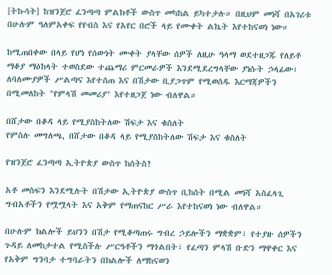[ትኩሳት] ከዝንጀሮ ፈንጣጣ ምልክቶች ውስጥ መካከል ይካተታሉ። በዚህም መነሻ በአገሪቱ በሁሉም ዓለምአቀፍ የየብስ እና የአየር በሮች ላይ የሙቀት ልኬት እየተከናወነ ነው።

ከሚጠበቀው በላይ የሆነ የሰውነት ሙቀት ያላቸው ሰዎች ለዚሁ ዓላማ ወደተዘጋጁ የለይቶ ማቆያ ማዕከላት ተወስደው ተጨማሪ ምርመራዎች እንደሚደረግላቸው ያነሱት ኃላፊው፣ ለባለሙያዎች ሥልጣና እየተሰጠ እና በሽታው ቢያጋጥም የሚወሰዱ እርማጃዎችን በሚመለከት "የምላሽ መመሪያ" እየተዘጋጀ ነው ብለዋል።

በሸታው በቆዳ ላይ የሚያስከትለው ሽፍታ እና ቁስለት
የምስሉ መግለጫ, በሸታው በቆዳ ላይ የሚያስከትለው ሽፍታ እና ቁስለት

የዝንጀሮ ፈንጣጣ ኢትዮጵያ ውስጥ ከሰትስ?

አቶ መስፍን እንደሚሉት በሽታው ኢትዮጵያ ውስጥ ቢከሰት በሚል መነሻ አስፈላጊ ግብአቶችን የሟሟላት እና አቅም የማጠናከር ሥራ እየተከናወነ ነው ብለዋል።

በሁሉም ክልሎች ይህንን በሽታ የሚቆጣጠሩ ግብረ ኃይሎችን ማቋቋም፣ የተያዙ ሰዎችን ጉዳይ ለመከታተል የሚስችሉ ሥርዓቶችን ማጎልበት፣ የፈጣን ምላሽ ቡድን ማዋቀር እና የአቅም ግንባታ ተግባራትን በክልሎች ለማከናወን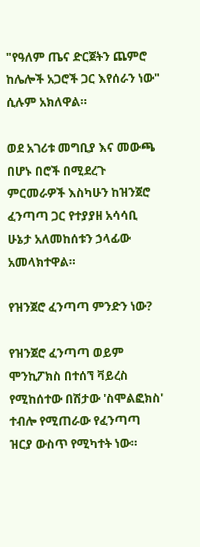"የዓለም ጤና ድርጀትን ጨምሮ ከሌሎች አጋሮች ጋር እየሰራን ነው" ሲሉም አክለዋል።

ወደ አገሪቱ መግቢያ እና መውጫ በሆኑ በሮች በሚደረጉ ምርመራዎች እስካሁን ከዝንጀሮ ፈንጣጣ ጋር የተያያዘ አሳሳቢ ሁኔታ አለመከሰቱን ኃላፊው አመላክተዋል።

የዝንጀሮ ፈንጣጣ ምንድን ነው?

የዝንጀሮ ፈንጣጣ ወይም ሞንኪፖክስ በተሰኘ ቫይረስ የሚከሰተው በሽታው 'ስሞልፎክስ' ተብሎ የሚጠራው የፈንጣጣ ዝርያ ውስጥ የሚካተት ነው።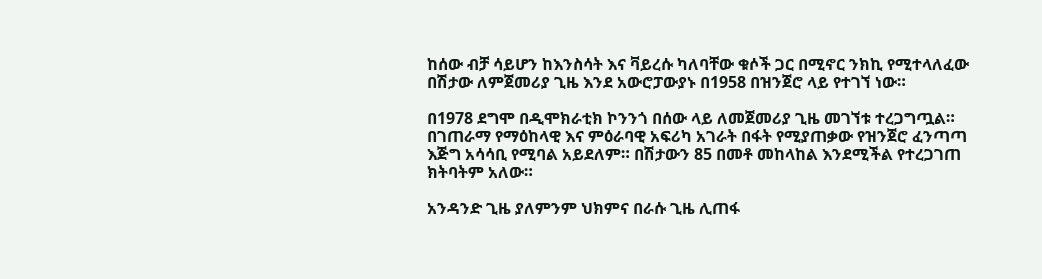ከሰው ብቻ ሳይሆን ከእንስሳት እና ቫይረሱ ካለባቸው ቁሶች ጋር በሚኖር ንክኪ የሚተላለፈው በሽታው ለምጀመሪያ ጊዜ እንደ አውሮፓውያኑ በ1958 በዝንጀሮ ላይ የተገኘ ነው።

በ1978 ደግሞ በዲሞክራቲክ ኮንንጎ በሰው ላይ ለመጀመሪያ ጊዜ መገኘቱ ተረጋግጧል። በገጠራማ የማዕከላዊ እና ምዕራባዊ አፍሪካ አገራት በፋት የሚያጠቃው የዝንጀሮ ፈንጣጣ እጅግ አሳሳቢ የሚባል አይደለም። በሽታውን 85 በመቶ መከላከል እንደሚችል የተረጋገጠ ክትባትም አለው።

አንዳንድ ጊዜ ያለምንም ህክምና በራሱ ጊዜ ሊጠፋ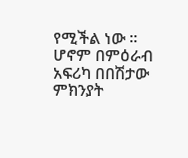የሚችል ነው ። ሆኖም በምዕራብ አፍሪካ በበሽታው ምክንያት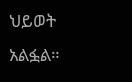ህይወት አልፏል።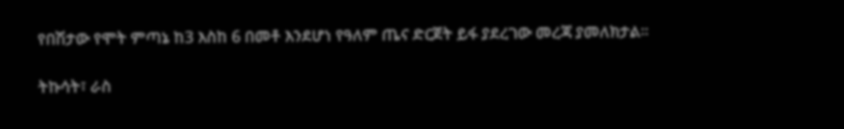የበሽታው የሞት ምጣኔ ከ3 እስከ 6 በመቶ እንደሆነ የዓለም ጤና ድርጀት ይፋ ያደረገው መረጃ ያመለክታል።

ትኩሳት፣ ራስ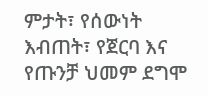ምታት፣ የሰውነት እብጠት፣ የጀርባ እና የጡንቻ ህመም ደግሞ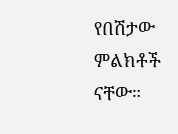የበሽታው ምልክቶች ናቸው።